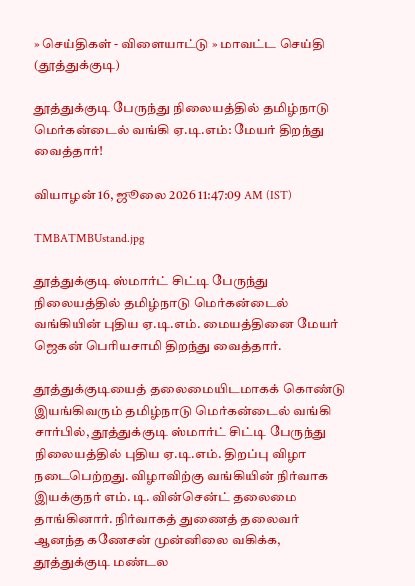» செய்திகள் - விளையாட்டு » மாவட்ட செய்தி (தூத்துக்குடி)

தூத்துக்குடி பேருந்து நிலையத்தில் தமிழ்நாடு மெர்கன்டைல் வங்கி ஏ.டி.எம்: மேயர் திறந்து வைத்தார்!

வியாழன் 16, ஜூலை 2026 11:47:09 AM (IST)

TMBATMBUstand.jpg

தூத்துக்குடி ஸ்மார்ட் சிட்டி பேருந்து நிலையத்தில் தமிழ்நாடு மெர்கன்டைல் வங்கியின் புதிய ஏ.டி.எம். மையத்தினை மேயர் ஜெகன் பெரியசாமி திறந்து வைத்தார்.

தூத்துக்குடியைத் தலைமையிடமாகக் கொண்டு இயங்கிவரும் தமிழ்நாடு மெர்கன்டைல் வங்கி சார்பில், தூத்துக்குடி ஸ்மார்ட் சிட்டி பேருந்து நிலையத்தில் புதிய ஏ.டி.எம். திறப்பு விழா நடைபெற்றது. விழாவிற்கு வங்கியின் நிர்வாக இயக்குநர் எம். டி. வின்சென்ட் தலைமை தாங்கினார். நிர்வாகத் துணைத் தலைவர் ஆனந்த கணேசன் முன்னிலை வகிக்க, தூத்துக்குடி மண்டல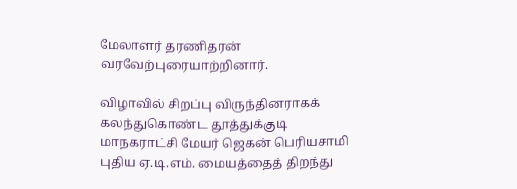மேலாளர் தரணிதரன் வரவேற்புரையாற்றினார்.

விழாவில் சிறப்பு விருந்தினராகக் கலந்துகொண்ட தூத்துக்குடி மாநகராட்சி மேயர் ஜெகன் பெரியசாமி புதிய ஏ.டி.எம். மையத்தைத் திறந்து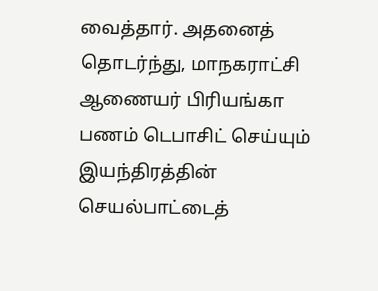வைத்தார். அதனைத் தொடர்ந்து, மாநகராட்சி ஆணையர் பிரியங்கா பணம் டெபாசிட் செய்யும் இயந்திரத்தின் செயல்பாட்டைத்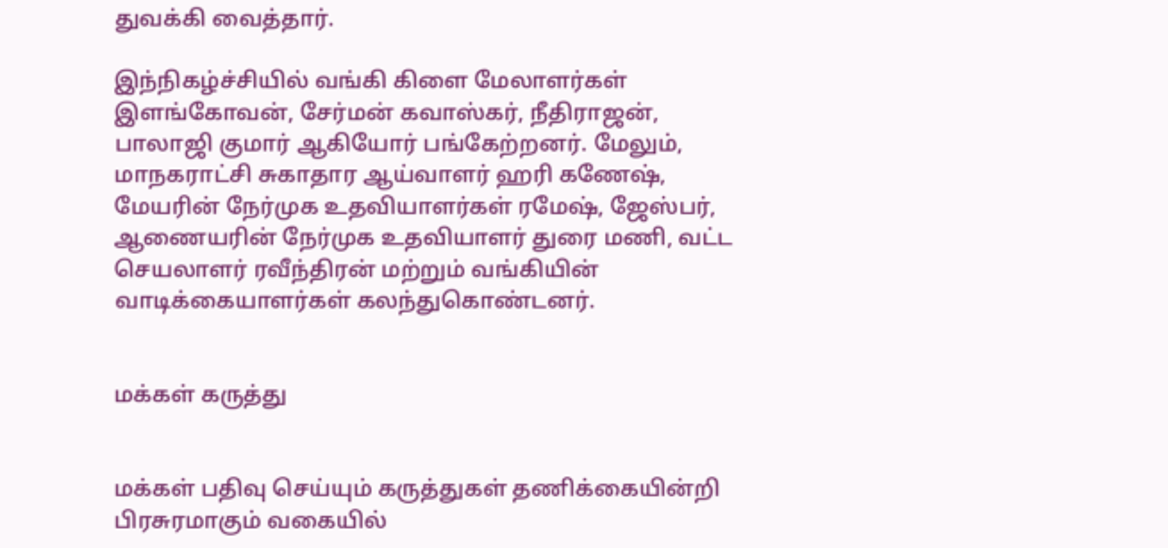துவக்கி வைத்தார்.

இந்நிகழ்ச்சியில் வங்கி கிளை மேலாளர்கள் இளங்கோவன், சேர்மன் கவாஸ்கர், நீதிராஜன், பாலாஜி குமார் ஆகியோர் பங்கேற்றனர். மேலும், மாநகராட்சி சுகாதார ஆய்வாளர் ஹரி கணேஷ், மேயரின் நேர்முக உதவியாளர்கள் ரமேஷ், ஜேஸ்பர், ஆணையரின் நேர்முக உதவியாளர் துரை மணி, வட்ட செயலாளர் ரவீந்திரன் மற்றும் வங்கியின் வாடிக்கையாளர்கள் கலந்துகொண்டனர்.


மக்கள் கருத்து


மக்கள் பதிவு செய்யும் கருத்துகள் தணிக்கையின்றி பிரசுரமாகும் வகையில்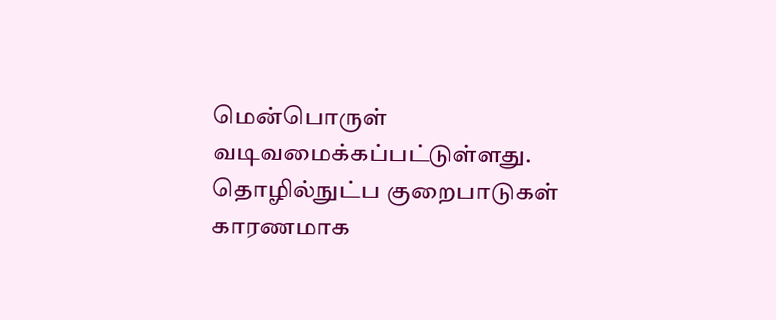மென்பொருள் வடிவமைக்கப்பட்டுள்ளது. தொழில்நுட்ப குறைபாடுகள் காரணமாக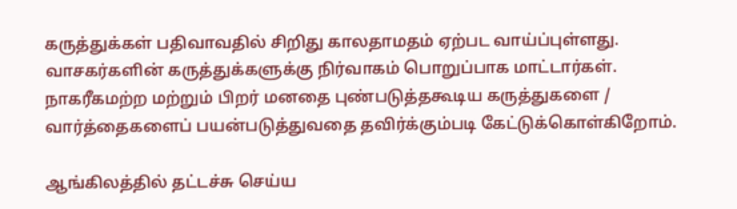கருத்துக்கள் பதிவாவதில் சிறிது காலதாமதம் ஏற்பட வாய்ப்புள்ளது. வாசகர்களின் கருத்துக்களுக்கு நிர்வாகம் பொறுப்பாக மாட்டார்கள். நாகரீகமற்ற மற்றும் பிறர் மனதை புண்படுத்தகூடிய கருத்துகளை / வார்த்தைகளைப் பயன்படுத்துவதை தவிர்க்கும்படி கேட்டுக்கொள்கிறோம்.

ஆங்கிலத்தில் தட்டச்சு செய்ய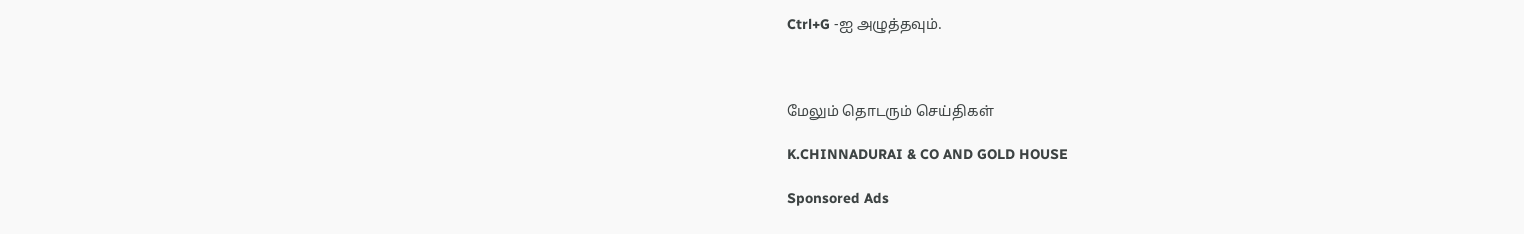Ctrl+G -ஐ அழுத்தவும்.



மேலும் தொடரும் செய்திகள்

K.CHINNADURAI & CO AND GOLD HOUSE

Sponsored Ads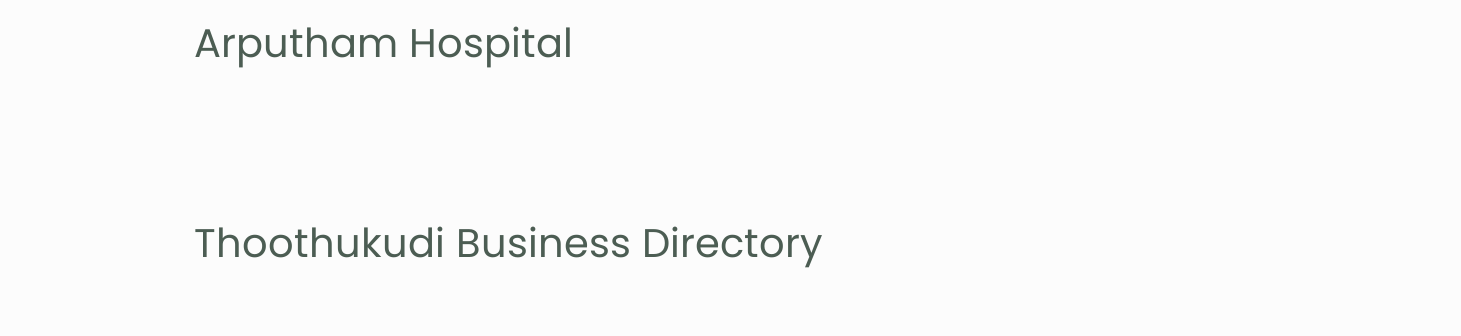Arputham Hospital



Thoothukudi Business Directory